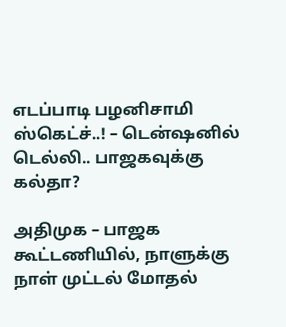எடப்பாடி பழனிசாமி ஸ்கெட்ச்..! – டென்ஷனில் டெல்லி.. பாஜகவுக்கு கல்தா?

அதிமுக – பாஜக கூட்டணியில், நாளுக்கு நாள் முட்டல் மோதல்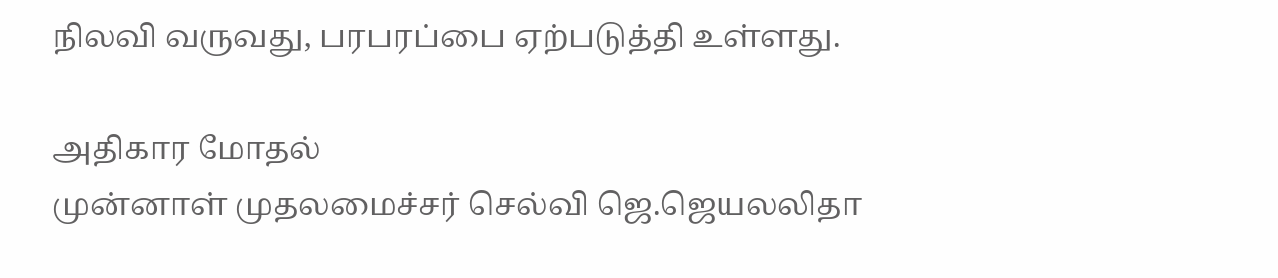நிலவி வருவது, பரபரப்பை ஏற்படுத்தி உள்ளது.

அதிகார மோதல்
முன்னாள் முதலமைச்சர் செல்வி ஜெ.ஜெயலலிதா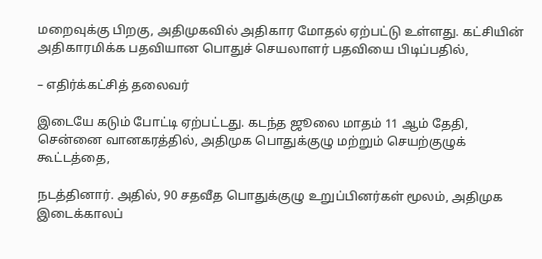மறைவுக்கு பிறகு, அதிமுகவில் அதிகார மோதல் ஏற்பட்டு உள்ளது. கட்சியின் அதிகாரமிக்க பதவியான பொதுச் செயலாளர் பதவியை பிடிப்பதில்,

– எதிர்க்கட்சித் தலைவர்

இடையே கடும் போட்டி ஏற்பட்டது. கடந்த ஜூலை மாதம் 11 ஆம் தேதி, சென்னை வானகரத்தில், அதிமுக பொதுக்குழு மற்றும் செயற்குழுக் கூட்டத்தை,

நடத்தினார். அதில், 90 சதவீத பொதுக்குழு உறுப்பினர்கள் மூலம், அதிமுக இடைக்காலப்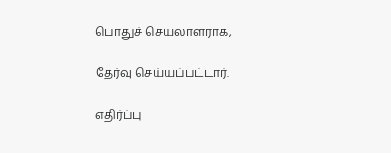பொதுச் செயலாளராக,

தேர்வு செய்யப்பட்டார்.

எதிர்ப்பு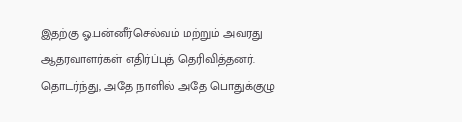இதற்கு ஓ.பன்னீர்செல்வம் மற்றும் அவரது ஆதரவாளர்கள் எதிர்ப்புத் தெரிவித்தனர். தொடர்ந்து, அதே நாளில் அதே பொதுக்குழு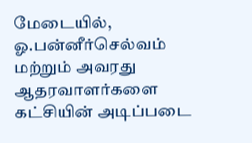மேடையில், ஓ.பன்னீர்செல்வம் மற்றும் அவரது ஆதரவாளர்களை கட்சியின் அடிப்படை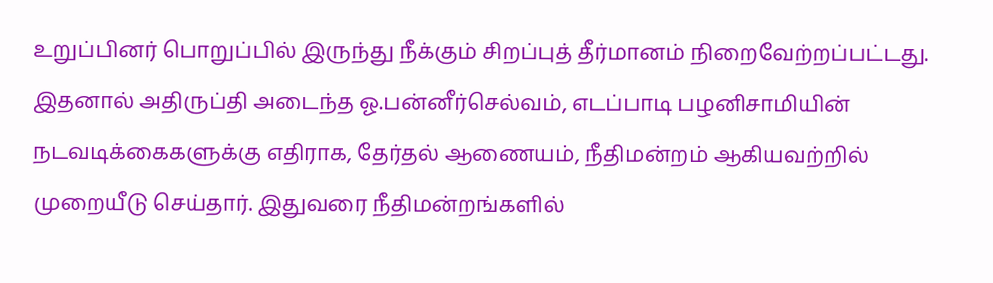உறுப்பினர் பொறுப்பில் இருந்து நீக்கும் சிறப்புத் தீர்மானம் நிறைவேற்றப்பட்டது. இதனால் அதிருப்தி அடைந்த ஓ.பன்னீர்செல்வம், எடப்பாடி பழனிசாமியின் நடவடிக்கைகளுக்கு எதிராக, தேர்தல் ஆணையம், நீதிமன்றம் ஆகியவற்றில் முறையீடு செய்தார். இதுவரை நீதிமன்றங்களில்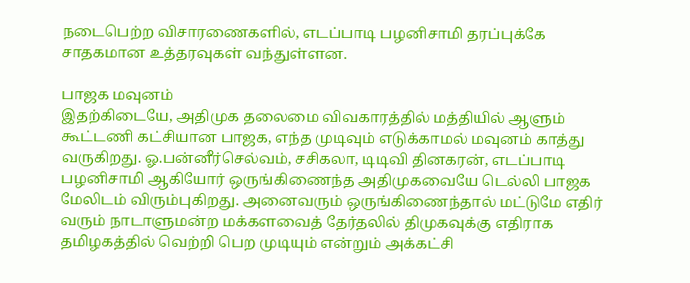நடைபெற்ற விசாரணைகளில், எடப்பாடி பழனிசாமி தரப்புக்கே சாதகமான உத்தரவுகள் வந்துள்ளன.

பாஜக மவுனம்
இதற்கிடையே, அதிமுக தலைமை விவகாரத்தில் மத்தியில் ஆளும் கூட்டணி கட்சியான பாஜக, எந்த முடிவும் எடுக்காமல் மவுனம் காத்து வருகிறது. ஓ.பன்னீர்செல்வம், சசிகலா, டிடிவி தினகரன், எடப்பாடி பழனிசாமி ஆகியோர் ஒருங்கிணைந்த அதிமுகவையே டெல்லி பாஜக மேலிடம் விரும்புகிறது. அனைவரும் ஒருங்கிணைந்தால் மட்டுமே எதிர் வரும் நாடாளுமன்ற மக்களவைத் தேர்தலில் திமுகவுக்கு எதிராக தமிழகத்தில் வெற்றி பெற முடியும் என்றும் அக்கட்சி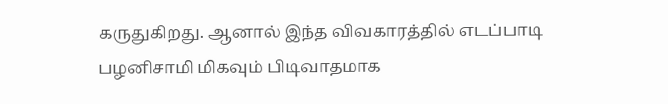கருதுகிறது. ஆனால் இந்த விவகாரத்தில் எடப்பாடி பழனிசாமி மிகவும் பிடிவாதமாக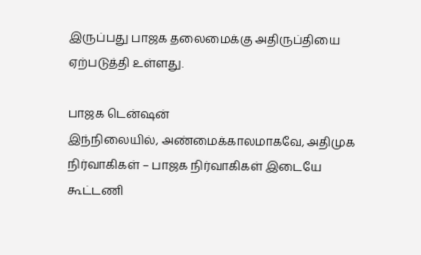இருப்பது பாஜக தலைமைக்கு அதிருப்தியை ஏற்படுத்தி உள்ளது.

பாஜக டென்ஷன்
இந்நிலையில், அண்மைக்காலமாகவே, அதிமுக நிர்வாகிகள் – பாஜக நிர்வாகிகள் இடையே கூட்டணி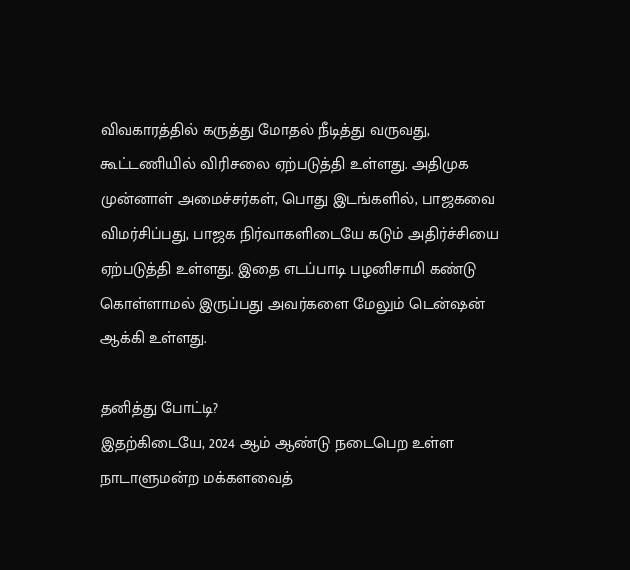விவகாரத்தில் கருத்து மோதல் நீடித்து வருவது, கூட்டணியில் விரிசலை ஏற்படுத்தி உள்ளது. அதிமுக முன்னாள் அமைச்சர்கள், பொது இடங்களில், பாஜகவை விமர்சிப்பது, பாஜக நிர்வாகளிடையே கடும் அதிர்ச்சியை ஏற்படுத்தி உள்ளது. இதை எடப்பாடி பழனிசாமி கண்டு கொள்ளாமல் இருப்பது அவர்களை மேலும் டென்ஷன் ஆக்கி உள்ளது.

தனித்து போட்டி?
இதற்கிடையே, 2024 ஆம் ஆண்டு நடைபெற உள்ள நாடாளுமன்ற மக்களவைத்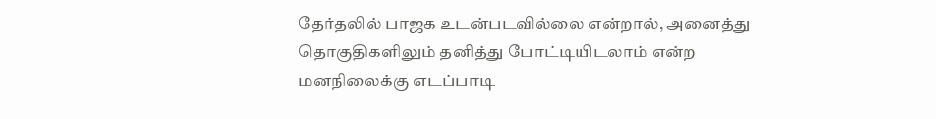தேர்தலில் பாஜக உடன்படவில்லை என்றால், அனைத்து தொகுதிகளிலும் தனித்து போட்டியிடலாம் என்ற மனநிலைக்கு எடப்பாடி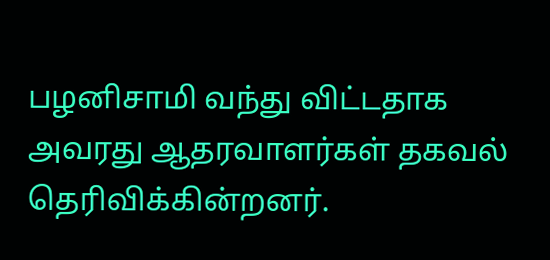பழனிசாமி வந்து விட்டதாக அவரது ஆதரவாளர்கள் தகவல் தெரிவிக்கின்றனர்.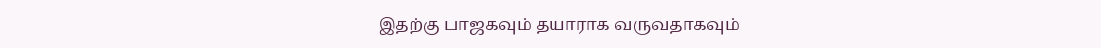இதற்கு பாஜகவும் தயாராக வருவதாகவும்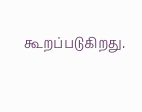கூறப்படுகிறது.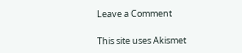Leave a Comment

This site uses Akismet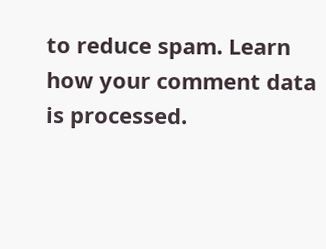to reduce spam. Learn how your comment data is processed.